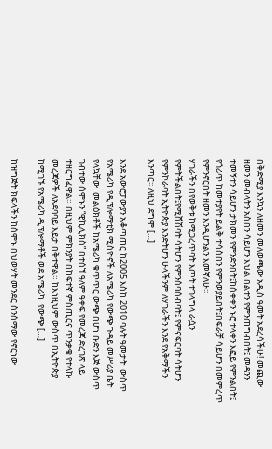በቅድሚያ እንኳን ለዘመን መለወጫው አዲስ ዓመት አደረሳችሁ! መጪው ዘመን መብላትን አስበን ሳይሆን እህል በልተን የምንጠግብበት፤ መዳንን ተመኝተን ሳይሆን ታክመን የምንድንበት፤ከሰቀቀን ኑሮ ተላቀን እፎይ የምንልበት፤ የጎሪጥ ከመተያየት ይልቅ ተሳስበን የምንወያይበት፤በፍራቻ ሳይሆን በመምረጥ የምንኖርበት ዘመን እንዲሆንልን እመኛለሁ፡፡
ሃገራችን በየወቅቱ ከሚጋረጥባት እጦት ተገላግላ ራሷን የምትችልበት፤የሚሸሽባት ሳትሆን የምንሰባሰብባት፤ የምናፍርባት ሳትሆን የምንኮራባት ኢትዮጵያ እንድትሆን ሁላችንም ለሃገራችን እንደ የአቅማችን እንጣር፡፡ ለዚህ ደግሞ […]

እንደ አውሮፓውያን አቆጣጠር ከ2005 እስከ 2010 ባሉት ዓመታት  ውስጥ የአሜሪካ የዲፕሎማቲክ ሚስዮኖች ለአሜሪካ የውጭ ጉዳይ መሥሪያ ቤት የላኳቸው  መልዕክቶች ከአሜሪካ ቁጥጥር ውጭ በሆነ ቡድን እጅ ውስጥ ገብተው ሰሞኑን “ዊኪሊክስ” በተሰኘ ዓለም ዓቀፍ የመረጃ ድረገጽ ላይ ተዘርግፈዋል። በዚህም ምክንያት በከፍተኛ ምስጢርና ጥንቃቄ የተላኩ መረጃዎች ለአደባባይ እይታ በቅተዋል። ከእነዚህም ውስጥ በኢትዮጵያ ከሚገኙ የአሜሪካ ዲፕሎማቶች ወደ አሜሪካ  የውጭ […]

ከዝግጅት ክፍላችን ከሰሞኑ በህወሃት መንደር ስንሰማው የኖርነው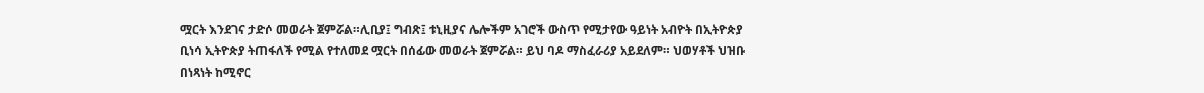ሟርት እንደገና ታድሶ መወራት ጀምሯል።ሊቢያ፤ ግብጽ፤ ቱኒዚያና ሌሎችም አገሮች ውስጥ የሚታየው ዓይነት አብዮት በኢትዮጵያ ቢነሳ ኢትዮጵያ ትጠፋለች የሚል የተለመደ ሟርት በሰፊው መወራት ጀምሯል። ይህ ባዶ ማስፈራሪያ አይደለም። ህወሃቶች ህዝቡ በነጻነት ከሚኖር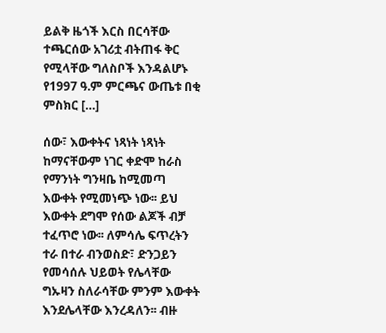ይልቅ ዜጎች እርስ በርሳቸው ተጫርሰው አገሪቷ ብትጠፋ ቅር የሚላቸው ግለስቦች እንዳልሆኑ የ1997 ዓ.ም ምርጫና ውጤቱ በቂ ምስክር […]

ሰው፣ እውቀትና ነጻነት ነጻነት ከማናቸውም ነገር ቀድሞ ከራስ የማንነት ግንዛቤ ከሚመጣ እውቀት የሚመነጭ ነው፡፡ ይህ እውቀት ደግሞ የሰው ልጆች ብቻ ተፈጥሮ ነው፡፡ ለምሳሌ ፍጥረትን ተራ በተራ ብንወስድ፣ ድንጋይን የመሳሰሉ ህይወት የሌላቸው ግኡዛን ስለራሳቸው ምንም እውቀት እንደሌላቸው እንረዳለን፡፡ ብዙ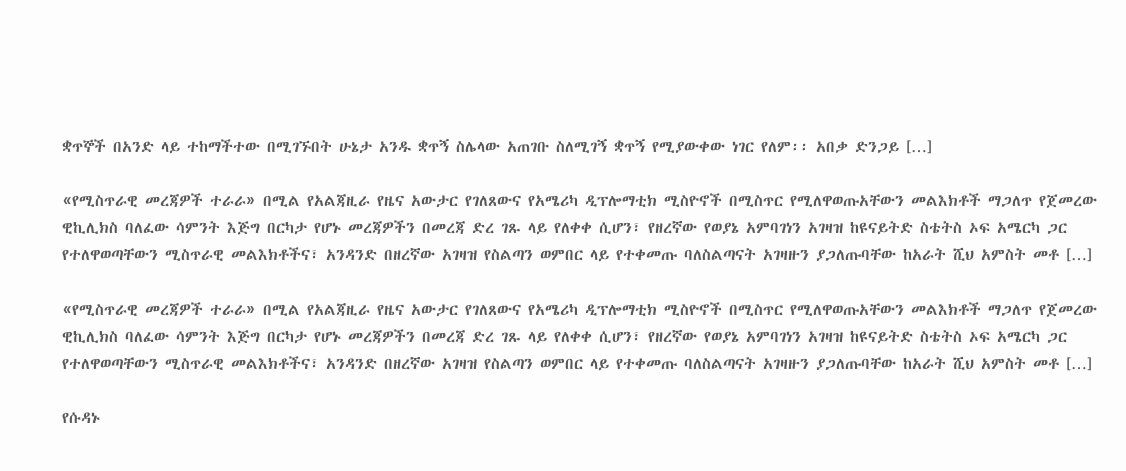ቋጥኞች በአንድ ላይ ተከማችተው በሚገኙበት ሁኔታ አንዱ ቋጥኝ ስሌላው አጠገቡ ስለሚገኝ ቋጥኝ የሚያውቀው ነገር የለም፡፡ አበቃ ድንጋይ […]

«የሚስጥራዊ መረጃዎች ተራራ» በሚል የአልጃዚራ የዜና አውታር የገለጸውና የአሜሪካ ዲፕሎማቲክ ሚስዮኖች በሚስጥር የሚለዋወጡአቸውን መልእክቶች ማጋለጥ የጀመረው ዊኪሊክስ ባለፈው ሳምንት እጅግ በርካታ የሆኑ መረጃዎችን በመረጃ ድረ ገጹ ላይ የለቀቀ ሲሆን፣ የዘረኛው የወያኔ አምባገነን አገዛዝ ከዩናይትድ ስቴትስ ኦፍ አሜርካ ጋር የተለዋወጣቸውን ሚስጥራዊ መልእክቶችና፣ አንዳንድ በዘረኛው አገዛዝ የስልጣን ወምበር ላይ የተቀመጡ ባለስልጣናት አገዛዙን ያጋለጡባቸው ከአራት ሺህ አምስት መቶ […]

«የሚስጥራዊ መረጃዎች ተራራ» በሚል የአልጃዚራ የዜና አውታር የገለጸውና የአሜሪካ ዲፕሎማቲክ ሚስዮኖች በሚስጥር የሚለዋወጡአቸውን መልእክቶች ማጋለጥ የጀመረው ዊኪሊክስ ባለፈው ሳምንት እጅግ በርካታ የሆኑ መረጃዎችን በመረጃ ድረ ገጹ ላይ የለቀቀ ሲሆን፣ የዘረኛው የወያኔ አምባገነን አገዛዝ ከዩናይትድ ስቴትስ ኦፍ አሜርካ ጋር የተለዋወጣቸውን ሚስጥራዊ መልእክቶችና፣ አንዳንድ በዘረኛው አገዛዝ የስልጣን ወምበር ላይ የተቀመጡ ባለስልጣናት አገዛዙን ያጋለጡባቸው ከአራት ሺህ አምስት መቶ […]

የሱዳኑ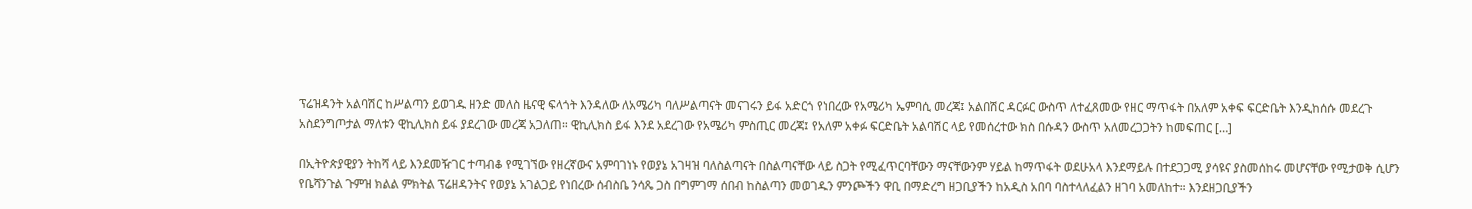ፕሬዝዳንት አልባሽር ከሥልጣን ይወገዱ ዘንድ መለስ ዜናዊ ፍላጎት እንዳለው ለአሜሪካ ባለሥልጣናት መናገሩን ይፋ አድርጎ የነበረው የአሜሪካ ኤምባሲ መረጃ፤ አልበሽር ዳርፉር ውስጥ ለተፈጸመው የዘር ማጥፋት በአለም አቀፍ ፍርድቤት እንዲከሰሱ መደረጉ አስደንግጦታል ማለቱን ዊኪሊክስ ይፋ ያደረገው መረጃ አጋለጠ። ዊኪሊክስ ይፋ እንደ አደረገው የአሜሪካ ምስጢር መረጃ፤ የአለም አቀፉ ፍርድቤት አልባሽር ላይ የመሰረተው ክስ በሱዳን ውስጥ አለመረጋጋትን ከመፍጠር […]

በኢትዮጵያዊያን ትከሻ ላይ እንደመዥገር ተጣብቆ የሚገኘው የዘረኛውና አምባገነኑ የወያኔ አገዛዝ ባለስልጣናት በስልጣናቸው ላይ ስጋት የሚፈጥርባቸውን ማናቸውንም ሃይል ከማጥፋት ወደሁአላ እንደማይሉ በተደጋጋሚ ያሳዩና ያስመሰከሩ መሆናቸው የሚታወቅ ሲሆን የቤሻንጉል ጉምዝ ክልል ምክትል ፕሬዘዳንትና የወያኔ አገልጋይ የነበረው ሰብስቤ ንሳጼ ጋስ በግምገማ ሰበብ ከስልጣን መወገዱን ምንጮችን ዋቢ በማድረግ ዘጋቢያችን ከአዲስ አበባ ባስተላለፈልን ዘገባ አመለከተ። እንደዘጋቢያችን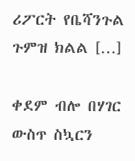ሪፖርት የቤሻንጉል ጉምዝ ክልል […]

ቀደም ብሎ በሃገር ውስጥ ስኳርን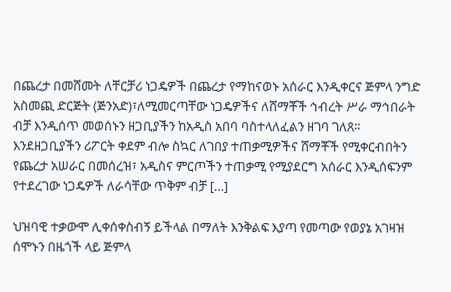በጨረታ በመሸመት ለቸርቻሪ ነጋዴዎች በጨረታ የማከናወኑ አሰራር እንዲቀርና ጅምላ ንግድ አስመጪ ድርጅት (ጅንአድ)፣ለሚመርጣቸው ነጋዴዎችና ለሸማቾች ኅብረት ሥራ ማኅበራት ብቻ እንዲሰጥ መወሰኑን ዘጋቢያችን ከአዲስ አበባ ባስተላለፈልን ዘገባ ገለጸ፡፡ እንደዘጋቢያችን ሪፖርት ቀደም ብሎ ስኳር ለገበያ ተጠቃሚዎችና ሸማቾች የሚቀርብበትን የጨረታ አሠራር በመሰረዝ፣ አዲስና ምርጦችን ተጠቃሚ የሚያደርግ አሰራር እንዲሰፍንም የተደረገው ነጋዴዎች ለራሳቸው ጥቅም ብቻ […]

ህዝባዊ ተቃውሞ ሊቀሰቀስብኝ ይችላል በማለት እንቅልፍ እያጣ የመጣው የወያኔ አገዛዝ ሰሞኑን በዜጎች ላይ ጅምላ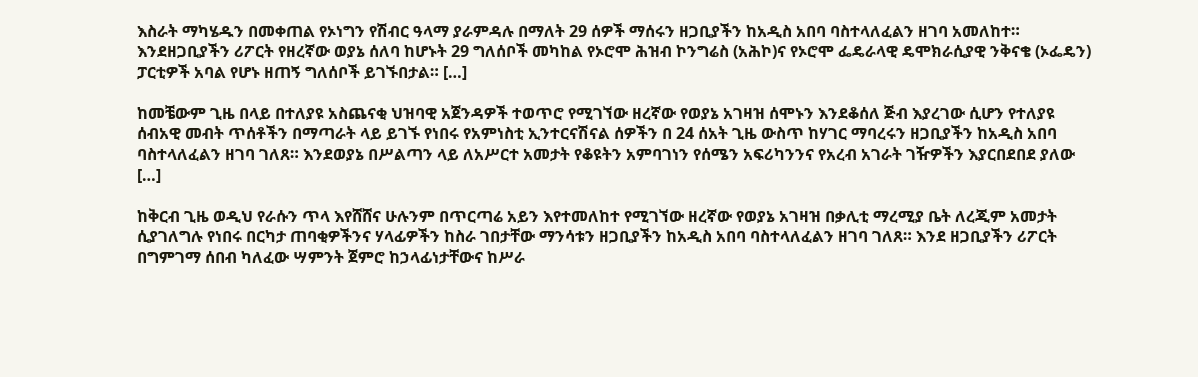እስራት ማካሄዱን በመቀጠል የኦነግን የሽብር ዓላማ ያራምዳሉ በማለት 29 ሰዎች ማሰሩን ዘጋቢያችን ከአዲስ አበባ ባስተላለፈልን ዘገባ አመለከተ። እንደዘጋቢያችን ሪፖርት የዘረኛው ወያኔ ሰለባ ከሆኑት 29 ግለሰቦች መካከል የኦሮሞ ሕዝብ ኮንግሬስ (አሕኮ)ና የኦሮሞ ፌዴራላዊ ዴሞክራሲያዊ ንቅናቄ (ኦፌዴን) ፓርቲዎች አባል የሆኑ ዘጠኝ ግለሰቦች ይገኙበታል። […]

ከመቼውም ጊዜ በላይ በተለያዩ አስጨናቂ ህዝባዊ አጀንዳዎች ተወጥሮ የሚገኘው ዘረኛው የወያኔ አገዛዝ ሰሞኑን እንደቆሰለ ጅብ እያረገው ሲሆን የተለያዩ ሰብአዊ መብት ጥሰቶችን በማጣራት ላይ ይገኙ የነበሩ የአምነስቲ ኢንተርናሽናል ሰዎችን በ 24 ሰአት ጊዜ ውስጥ ከሃገር ማባረሩን ዘጋቢያችን ከአዲስ አበባ ባስተላለፈልን ዘገባ ገለጸ። እንደወያኔ በሥልጣን ላይ ለአሥርተ አመታት የቆዩትን አምባገነን የሰሜን አፍሪካንንና የአረብ አገራት ገዥዎችን እያርበደበደ ያለው […]

ከቅርብ ጊዜ ወዲህ የራሱን ጥላ እየሸሸና ሁሉንም በጥርጣሬ አይን እየተመለከተ የሚገኘው ዘረኛው የወያኔ አገዛዝ በቃሊቲ ማረሚያ ቤት ለረጂም አመታት ሲያገለግሉ የነበሩ በርካታ ጠባቂዎችንና ሃላፊዎችን ከስራ ገበታቸው ማንሳቱን ዘጋቢያችን ከአዲስ አበባ ባስተላለፈልን ዘገባ ገለጸ። እንደ ዘጋቢያችን ሪፖርት በግምገማ ሰበብ ካለፈው ሣምንት ጀምሮ ከኃላፊነታቸውና ከሥራ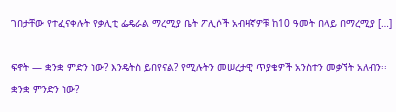ገበታቸው የተፈናቀሉት የቃሊቲ ፌዴራል ማረሚያ ቤት ፖሊሶች አብዛኛዎቹ ከ10 ዓመት በላይ በማረሚያ […]

ፍኖት — ቋንቋ ምድን ነው? እንዴትስ ይበየናል? የሚሉትን መሠረታዊ ጥያቄዎች አንስተን መቃኘት አለብን፡፡ ቋንቋ ምንድን ነው?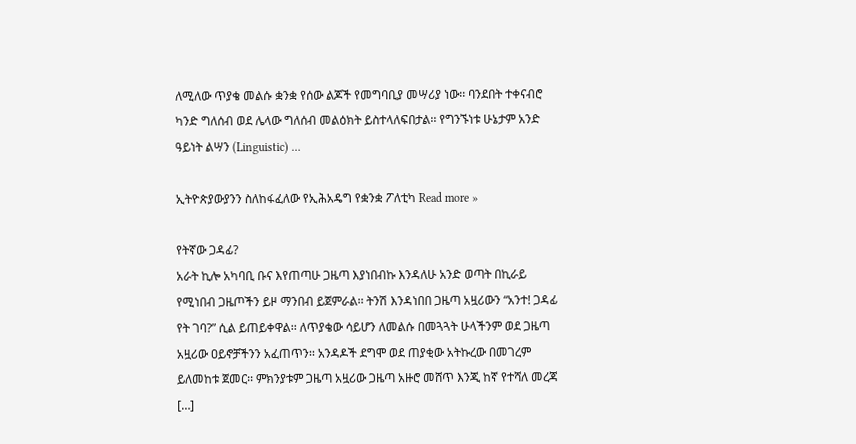ለሚለው ጥያቄ መልሱ ቋንቋ የሰው ልጆች የመግባቢያ መሣሪያ ነው፡፡ ባንደበት ተቀናብሮ ካንድ ግለሰብ ወደ ሌላው ግለሰብ መልዕክት ይስተላለፍበታል፡፡ የግንኙነቱ ሁኔታም አንድ ዓይነት ልሣን (Linguistic) …

ኢትዮጵያውያንን ስለከፋፈለው የኢሕአዴግ የቋንቋ ፖለቲካ Read more »

የትኛው ጋዳፊ?
አራት ኪሎ አካባቢ ቡና እየጠጣሁ ጋዜጣ እያነበብኩ እንዳለሁ አንድ ወጣት በኪራይ የሚነበብ ጋዜጦችን ይዞ ማንበብ ይጀምራል፡፡ ትንሽ እንዳነበበ ጋዜጣ አዟሪውን “አንተ! ጋዳፊ የት ገባ?” ሲል ይጠይቀዋል፡፡ ለጥያቄው ሳይሆን ለመልሱ በመጓጓት ሁላችንም ወደ ጋዜጣ አዟሪው ዐይኖቻችንን አፈጠጥን፡፡ አንዳዶች ደግሞ ወደ ጠያቂው አትኩረው በመገረም ይለመከቱ ጀመር፡፡ ምክንያቱም ጋዜጣ አዟሪው ጋዜጣ አዙሮ መሸጥ እንጂ ከኛ የተሻለ መረጃ […]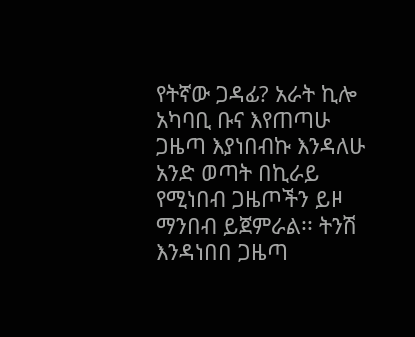የትኛው ጋዳፊ? አራት ኪሎ አካባቢ ቡና እየጠጣሁ ጋዜጣ እያነበብኩ እንዳለሁ አንድ ወጣት በኪራይ የሚነበብ ጋዜጦችን ይዞ ማንበብ ይጀምራል፡፡ ትንሽ እንዳነበበ ጋዜጣ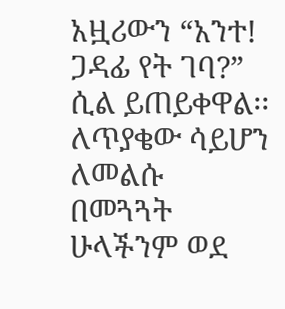አዟሪውን “አንተ! ጋዳፊ የት ገባ?” ሲል ይጠይቀዋል፡፡ ለጥያቄው ሳይሆን ለመልሱ በመጓጓት ሁላችንም ወደ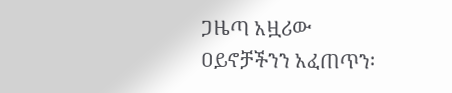ጋዜጣ አዟሪው ዐይኖቻችንን አፈጠጥን፡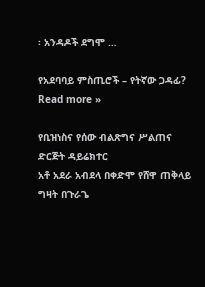፡ አንዳዶች ደግሞ …

የአደባባይ ምስጢሮች – የትኛው ጋዳፊ? Read more »

የቢዝነስና የሰው ብልጽግና ሥልጠና ድርጅት ዳይሬክተር
አቶ አደራ አብደላ በቀድሞ የሸዋ ጠቅላይ ግዛት በጉራጌ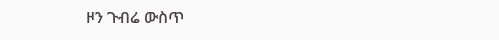ዞን ጉብሬ ውስጥ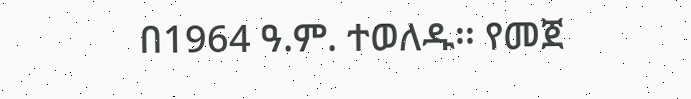በ1964 ዓ.ም. ተወለዱ፡፡ የመጀ